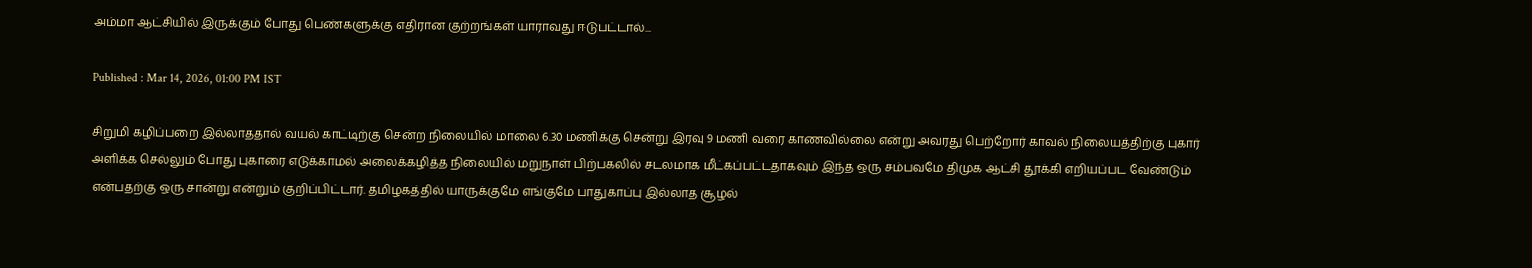அம்மா ஆட்சியில் இருக்கும் போது பெண்களுக்கு எதிரான குற்றங்கள் யாராவது ஈடுபட்டால்...

Published : Mar 14, 2026, 01:00 PM IST

சிறுமி கழிப்பறை இல்லாததால் வயல் காட்டிற்கு சென்ற நிலையில் மாலை 6.30 மணிக்கு சென்று இரவு 9 மணி வரை காணவில்லை என்று அவரது பெற்றோர் காவல் நிலையத்திற்கு புகார் அளிக்க செல்லும் போது புகாரை எடுக்காமல் அலைக்கழித்த நிலையில் மறுநாள் பிற்பகலில் சடலமாக மீட்கப்பட்டதாகவும் இந்த ஒரு சம்பவமே திமுக ஆட்சி தூக்கி எறியப்பட வேண்டும் என்பதற்கு ஒரு சான்று என்றும் குறிப்பிட்டார். தமிழகத்தில் யாருக்குமே எங்குமே பாதுகாப்பு இல்லாத சூழல்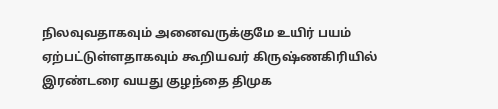நிலவுவதாகவும் அனைவருக்குமே உயிர் பயம் ஏற்பட்டுள்ளதாகவும் கூறியவர் கிருஷ்ணகிரியில் இரண்டரை வயது குழந்தை திமுக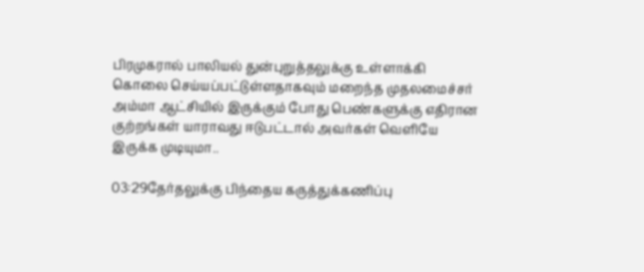பிரமுகரால் பாலியல் துன்புறுத்தலுக்கு உள்ளாக்கி கொலை செய்யப்பட்டுள்ளதாகவும் மறைந்த முதலமைச்சர் அம்மா ஆட்சியில் இருக்கும் போது பெண்களுக்கு எதிரான குற்றங்கள் யாராவது ஈடுபட்டால் அவர்கள் வெளியே இருக்க முடியுமா..

03:29தேர்தலுக்கு பிந்தைய கருத்துக்கணிப்பு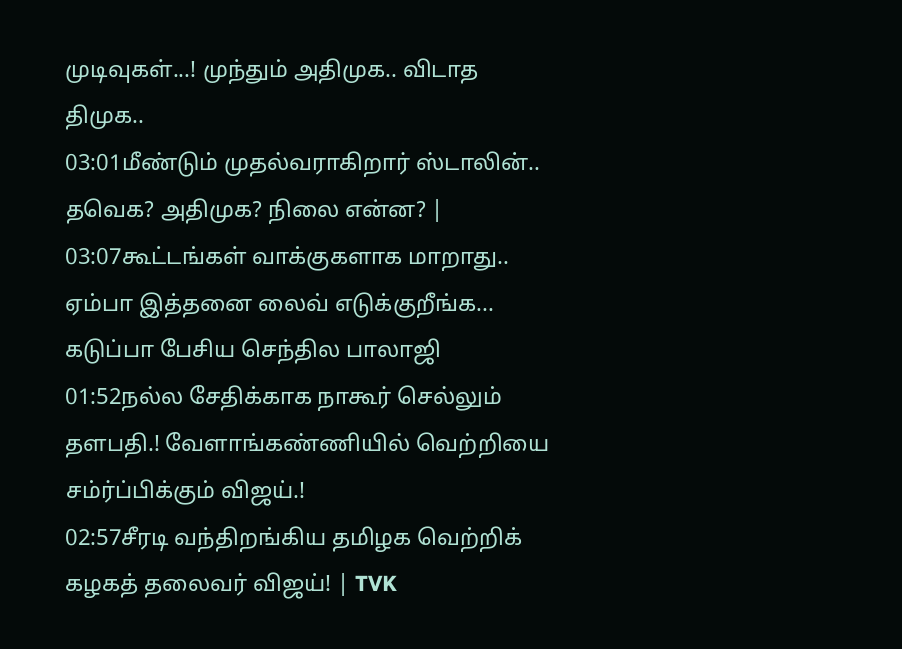முடிவுகள்...! முந்தும் அதிமுக.. விடாத திமுக..
03:01மீண்டும் முதல்வராகிறார் ஸ்டாலின்.. தவெக? அதிமுக? நிலை என்ன? |
03:07கூட்டங்கள் வாக்குகளாக மாறாது.. ஏம்பா இத்தனை லைவ் எடுக்குறீங்க... கடுப்பா பேசிய செந்தில பாலாஜி
01:52நல்ல சேதிக்காக நாகூர் செல்லும் தளபதி.! வேளாங்கண்ணியில் வெற்றியை சம்ர்ப்பிக்கும் விஜய்.!
02:57சீரடி வந்திறங்கிய தமிழக வெற்றிக் கழகத் தலைவர் விஜய்! | TVK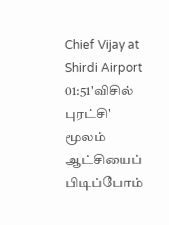Chief Vijay at Shirdi Airport
01:51'விசில் புரட்சி' மூலம் ஆட்சியைப் பிடிப்போம்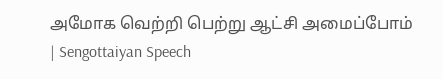அமோக வெற்றி பெற்று ஆட்சி அமைப்போம் | Sengottaiyan Speech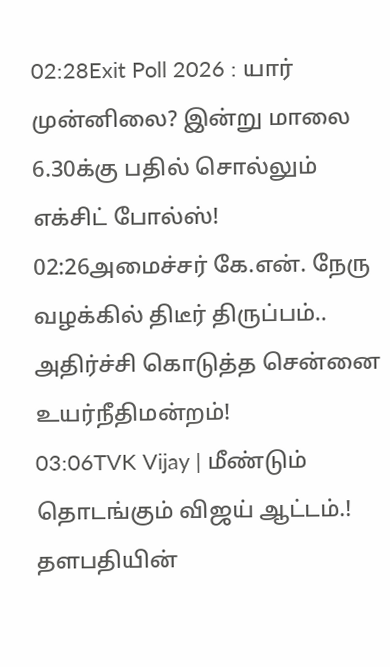02:28Exit Poll 2026 : யார் முன்னிலை? இன்று மாலை 6.30க்கு பதில் சொல்லும் எக்சிட் போல்ஸ்!
02:26அமைச்சர் கே.என். நேரு வழக்கில் திடீர் திருப்பம்.. அதிர்ச்சி கொடுத்த சென்னை உயர்நீதிமன்றம்!
03:06TVK Vijay | மீண்டும் தொடங்கும் விஜய் ஆட்டம்.! தளபதியின்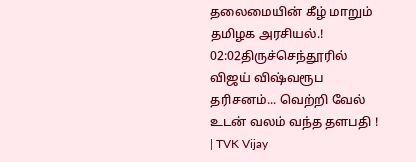தலைமையின் கீழ் மாறும் தமிழக அரசியல்.!
02:02திருச்செந்தூரில் விஜய் விஷ்வரூப தரிசனம்... வெற்றி வேல் உடன் வலம் வந்த தளபதி ! | TVK Vijay